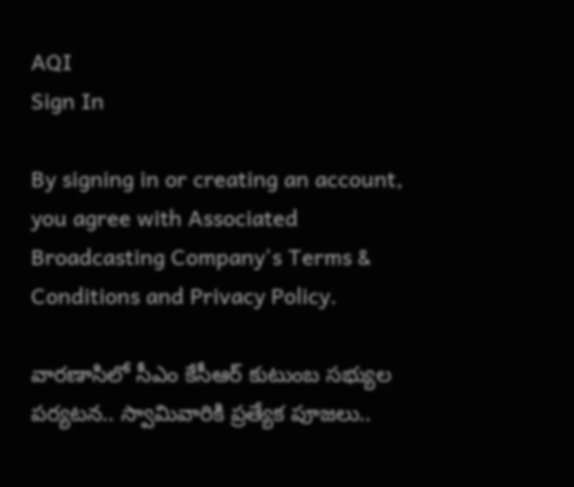AQI
Sign In

By signing in or creating an account, you agree with Associated Broadcasting Company's Terms & Conditions and Privacy Policy.

వారణాసిలో సీఎం కేసీఆర్‌ కుటుంబ సభ్యుల పర్యటన.. స్వామివారికి ప్రత్యేక పూజలు..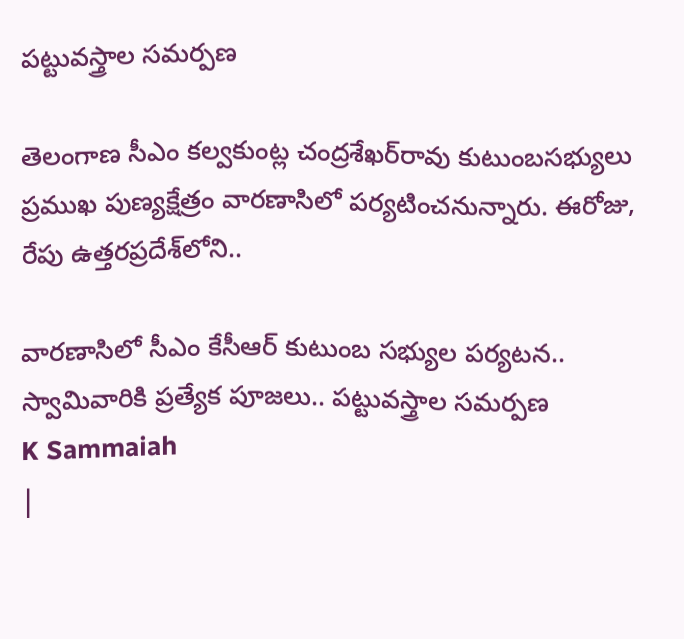పట్టువస్త్రాల సమర్పణ

తెలంగాణ సీఎం కల్వకుంట్ల చంద్రశేఖర్‌రావు కుటుంబసభ్యులు ప్రముఖ పుణ్యక్షేత్రం వారణాసిలో పర్యటించనున్నారు. ఈరోజు, రేపు ఉత్తరప్రదేశ్‌లోని..

వారణాసిలో సీఎం కేసీఆర్‌ కుటుంబ సభ్యుల పర్యటన.. స్వామివారికి ప్రత్యేక పూజలు.. పట్టువస్త్రాల సమర్పణ
K Sammaiah
|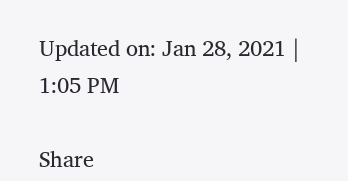Updated on: Jan 28, 2021 | 1:05 PM

Share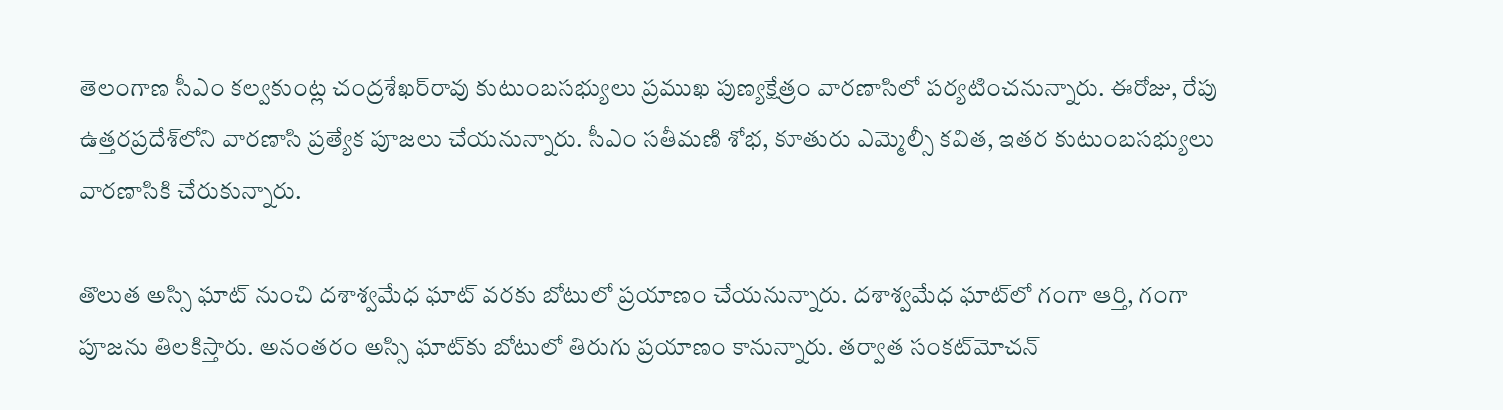తెలంగాణ సీఎం కల్వకుంట్ల చంద్రశేఖర్‌రావు కుటుంబసభ్యులు ప్రముఖ పుణ్యక్షేత్రం వారణాసిలో పర్యటించనున్నారు. ఈరోజు, రేపు ఉత్తరప్రదేశ్‌లోని వారణాసి ప్రత్యేక పూజలు చేయనున్నారు. సీఎం సతీమణి శోభ, కూతురు ఎమ్మెల్సీ కవిత, ఇతర కుటుంబసభ్యులు వారణాసికి చేరుకున్నారు.

తొలుత అస్సి ఘాట్ నుంచి దశాశ్వమేధ ఘాట్ వరకు బోటులో ప్రయాణం చేయనున్నారు. దశాశ్వమేధ ఘాట్‌లో గంగా ఆర్తి, గంగా పూజను తిలకిస్తారు. అనంతరం అస్సి ఘాట్‌కు బోటులో‌ తిరుగు‌ ప్రయాణం కానున్నారు. తర్వాత సంకట్‌మోచన్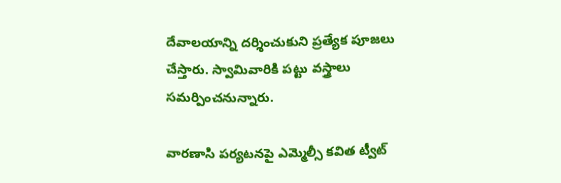దేవాలయాన్ని దర్శించుకుని ప్రత్యేక పూజలు చేస్తారు. స్వామివారికి పట్టు వస్త్రాలు సమర్పించనున్నారు.

వారణాసి పర్యటనపై ఎమ్మెల్సీ కవిత ట్వీట్‌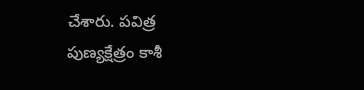చేశారు. పవిత్ర పుణ్యక్షేత్రం కాశీ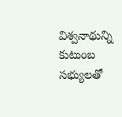విశ్వనాథున్ని కుటుంబ సభ్యులతో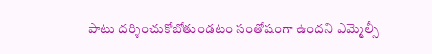పాటు దర్శించుకోబోతుండటం సంతోషంగా ఉందని ఎమ్మెల్సీ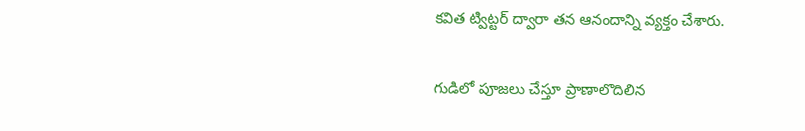కవిత ట్విట్టర్‌ ద్వారా తన ఆనందాన్ని వ్యక్తం చేశారు.

గుడిలో పూజలు చేస్తూ ప్రాణాలొదిలిన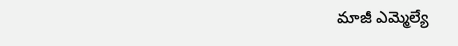మాజీ ఎమ్మెల్యే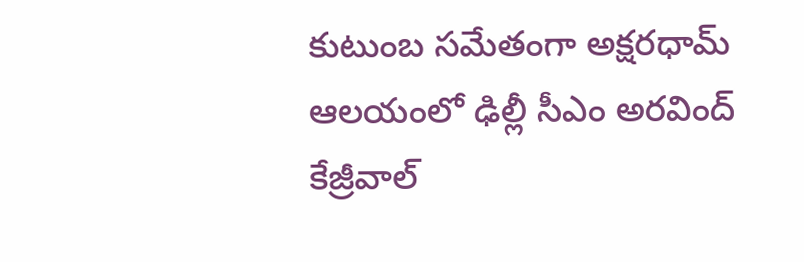కుటుంబ సమేతంగా అక్షరధామ్ ఆలయంలో ఢిల్లీ సీఎం అరవింద్ కేజ్రీవాల్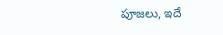పూజలు, ఇదే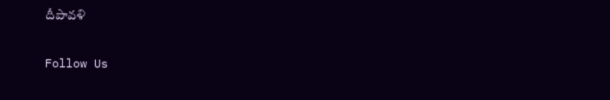దీపావళి

Follow Us